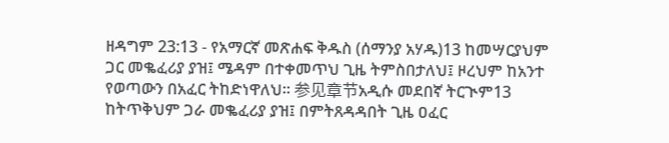ዘዳግም 23:13 - የአማርኛ መጽሐፍ ቅዱስ (ሰማንያ አሃዱ)13 ከመሣርያህም ጋር መቈፈሪያ ያዝ፤ ሜዳም በተቀመጥህ ጊዜ ትምስበታለህ፤ ዞረህም ከአንተ የወጣውን በአፈር ትከድነዋለህ። 参见章节አዲሱ መደበኛ ትርጒም13 ከትጥቅህም ጋራ መቈፈሪያ ያዝ፤ በምትጸዳዳበት ጊዜ ዐፈር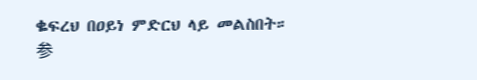ቈፍረህ በዐይነ ምድርህ ላይ መልስበት። 参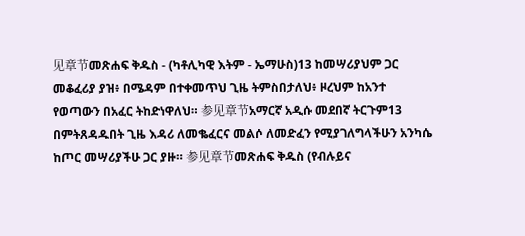见章节መጽሐፍ ቅዱስ - (ካቶሊካዊ እትም - ኤማሁስ)13 ከመሣሪያህም ጋር መቆፈሪያ ያዝ፥ በሜዳም በተቀመጥህ ጊዜ ትምስበታለህ፥ ዞረህም ከአንተ የወጣውን በአፈር ትከድነዋለህ። 参见章节አማርኛ አዲሱ መደበኛ ትርጉም13 በምትጸዳዱበት ጊዜ እዳሪ ለመቈፈርና መልሶ ለመድፈን የሚያገለግላችሁን አንካሴ ከጦር መሣሪያችሁ ጋር ያዙ። 参见章节መጽሐፍ ቅዱስ (የብሉይና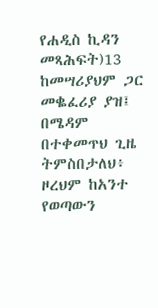የሐዲስ ኪዳን መጻሕፍት)13 ከመሣሪያህም ጋር መቈፈሪያ ያዝ፤ በሜዳም በተቀመጥህ ጊዜ ትምስበታለህ፥ ዞረህም ከአንተ የወጣውን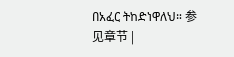በአፈር ትከድነዋለህ። 参见章节 |